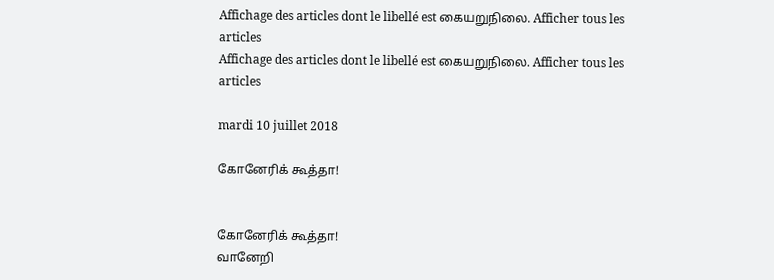Affichage des articles dont le libellé est கையறுநிலை. Afficher tous les articles
Affichage des articles dont le libellé est கையறுநிலை. Afficher tous les articles

mardi 10 juillet 2018

கோனேரிக் கூத்தா!


கோனேரிக் கூத்தா!
வானேறி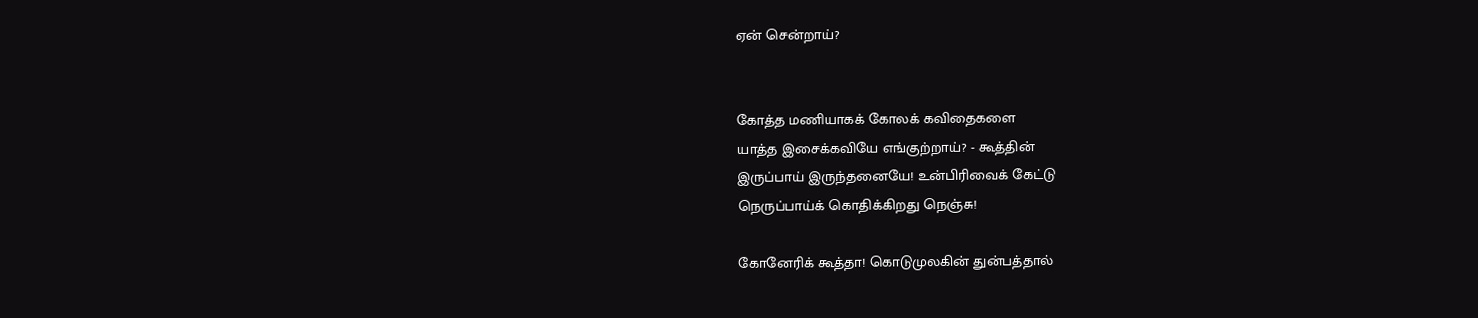ஏன் சென்றாய்?


கோத்த மணியாகக் கோலக் கவிதைகளை
யாத்த இசைக்கவியே எங்குற்றாய்? - கூத்தின்
இருப்பாய் இருந்தனையே! உன்பிரிவைக் கேட்டு
நெருப்பாய்க் கொதிக்கிறது நெஞ்சு!

கோனேரிக் கூத்தா! கொடுமுலகின் துன்பத்தால்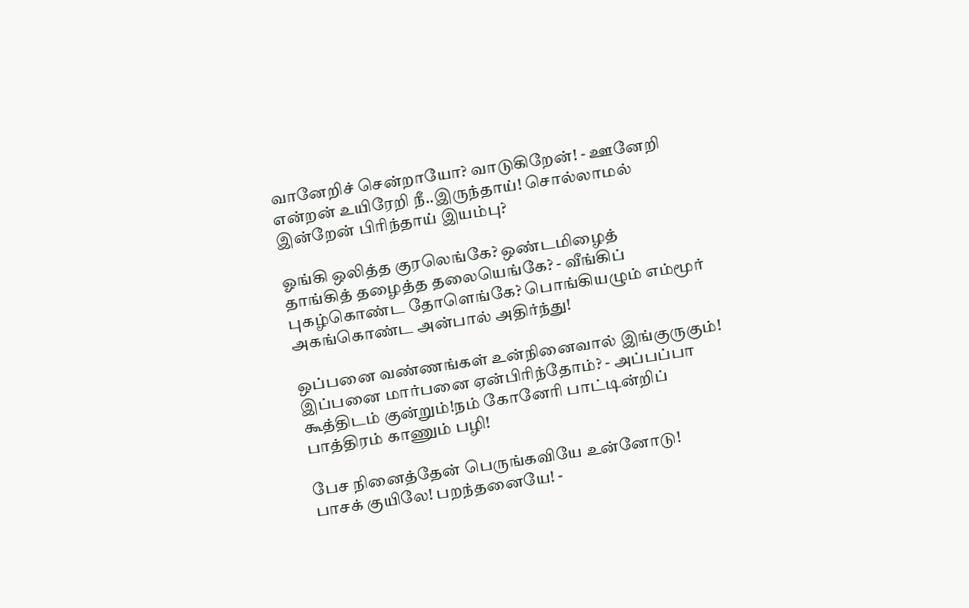வானேறிச் சென்றாயோ? வாடுகிறேன்! - ஊனேறி
என்றன் உயிரேறி நீ..இருந்தாய்! சொல்லாமல்
இன்றேன் பிரிந்தாய் இயம்பு?

ஓங்கி ஒலித்த குரலெங்கே? ஒண்டமிழைத்
தாங்கித் தழைத்த தலையெங்கே? - வீங்கிப்
புகழ்கொண்ட தோளெங்கே? பொங்கியழும் எம்மூர்
அகங்கொண்ட அன்பால் அதிர்ந்து!

ஒப்பனை வண்ணங்கள் உன்நினைவால் இங்குருகும்!
இப்பனை மார்பனை ஏன்பிரிந்தோம்? - அப்பப்பா
கூத்திடம் குன்றும்!நம் கோனேரி பாட்டின்றிப்
பாத்திரம் காணும் பழி!

பேச நினைத்தேன் பெருங்கவியே உன்னோடு!
பாசக் குயிலே! பறந்தனையே! -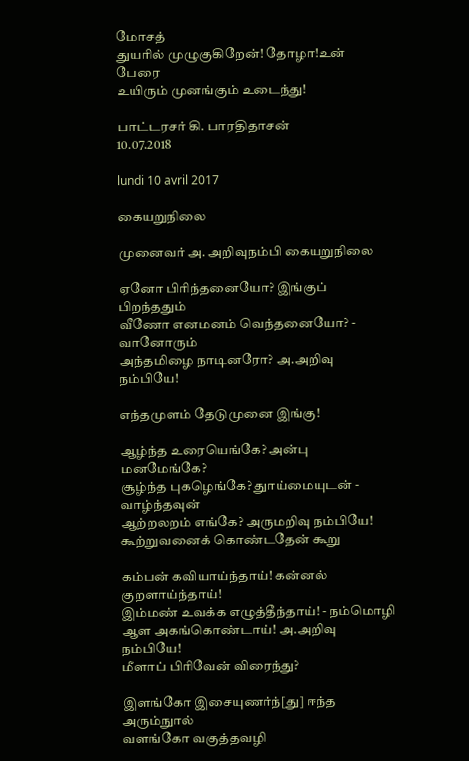மோசத்
துயரில் முழுகுகிறேன்! தோழா!உன் பேரை
உயிரும் முனங்கும் உடைந்து!

பாட்டரசர் கி. பாரதிதாசன்
10.07.2018

lundi 10 avril 2017

கையறுநிலை

முனைவர் அ. அறிவுநம்பி கையறுநிலை

ஏனோ பிரிந்தனையோ? இங்குப் பிறந்ததும்
வீணோ எனமனம் வெந்தனையோ? - வானோரும்
அந்தமிழை நாடினரோ? அ.அறிவு நம்பியே!

எந்தமுளம் தேடுமுனை இங்கு!

ஆழ்ந்த உரையெங்கே? அன்பு மனமேங்கே?
சூழ்ந்த புகழெங்கே? துாய்மையுடன் - வாழ்ந்தவுன்
ஆற்றலறம் எங்கே? அருமறிவு நம்பியே!
கூற்றுவனைக் கொண்டதேன் கூறு

கம்பன் கவியாய்ந்தாய்! கன்னல் குறளாய்ந்தாய்!
இம்மண் உவக்க எழுத்தீந்தாய்! - நம்மொழி
ஆள அகங்கொண்டாய்! அ.அறிவு நம்பியே!
மீளாப் பிரிவேன் விரைந்து?

இளங்கோ இசையுணர்ந்[து] ஈந்த அரும்நுால்
வளங்கோ வகுத்தவழி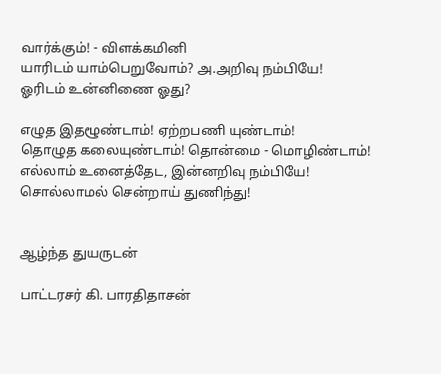வார்க்கும்! - விளக்கமினி
யாரிடம் யாம்பெறுவோம்? அ.அறிவு நம்பியே!
ஓரிடம் உன்னிணை ஓது?

எழுத இதழூண்டாம்! ஏற்றபணி யுண்டாம்!
தொழுத கலையுண்டாம்! தொன்மை - மொழிண்டாம்!
எல்லாம் உனைத்தேட, இன்னறிவு நம்பியே!
சொல்லாமல் சென்றாய் துணிந்து!


ஆழ்ந்த துயருடன்

பாட்டரசர் கி. பாரதிதாசன்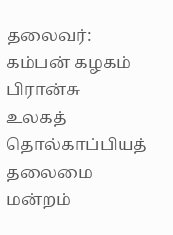தலைவர்:
கம்பன் கழகம் பிரான்சு
உலகத் தொல்காப்பியத் தலைமை மன்றம்